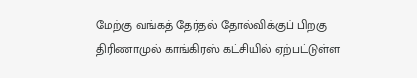மேற்கு வங்கத் தேர்தல் தோல்விக்குப் பிறகு திரிணாமுல் காங்கிரஸ் கட்சியில் ஏற்பட்டுள்ள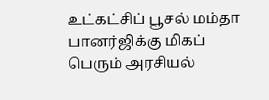உட்கட்சிப் பூசல் மம்தா பானர்ஜிக்கு மிகப் பெரும் அரசியல்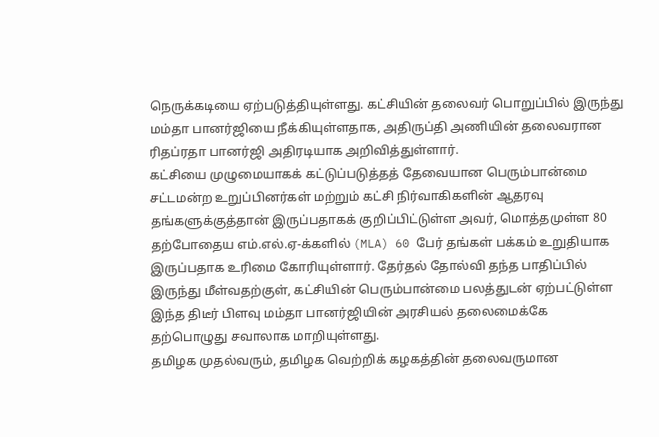நெருக்கடியை ஏற்படுத்தியுள்ளது. கட்சியின் தலைவர் பொறுப்பில் இருந்து மம்தா பானர்ஜியை நீக்கியுள்ளதாக, அதிருப்தி அணியின் தலைவரான ரிதப்ரதா பானர்ஜி அதிரடியாக அறிவித்துள்ளார்.
கட்சியை முழுமையாகக் கட்டுப்படுத்தத் தேவையான பெரும்பான்மை சட்டமன்ற உறுப்பினர்கள் மற்றும் கட்சி நிர்வாகிகளின் ஆதரவு தங்களுக்குத்தான் இருப்பதாகக் குறிப்பிட்டுள்ள அவர், மொத்தமுள்ள 80 தற்போதைய எம்.எல்.ஏ-க்களில் (MLA) 60 பேர் தங்கள் பக்கம் உறுதியாக இருப்பதாக உரிமை கோரியுள்ளார். தேர்தல் தோல்வி தந்த பாதிப்பில் இருந்து மீள்வதற்குள், கட்சியின் பெரும்பான்மை பலத்துடன் ஏற்பட்டுள்ள இந்த திடீர் பிளவு மம்தா பானர்ஜியின் அரசியல் தலைமைக்கே தற்பொழுது சவாலாக மாறியுள்ளது.
தமிழக முதல்வரும், தமிழக வெற்றிக் கழகத்தின் தலைவருமான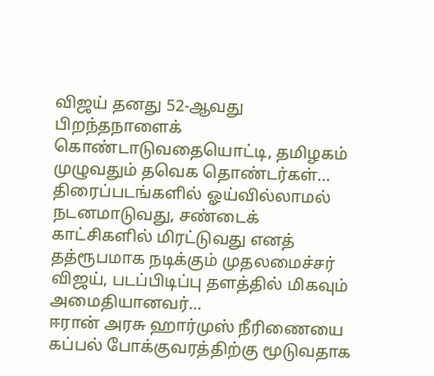விஜய் தனது 52-ஆவது பிறந்தநாளைக் கொண்டாடுவதையொட்டி, தமிழகம் முழுவதும் தவெக தொண்டர்கள்…
திரைப்படங்களில் ஓய்வில்லாமல் நடனமாடுவது, சண்டைக் காட்சிகளில் மிரட்டுவது எனத் தத்ரூபமாக நடிக்கும் முதலமைச்சர் விஜய், படப்பிடிப்பு தளத்தில் மிகவும் அமைதியானவர்…
ஈரான் அரசு ஹார்முஸ் நீரிணையை கப்பல் போக்குவரத்திற்கு மூடுவதாக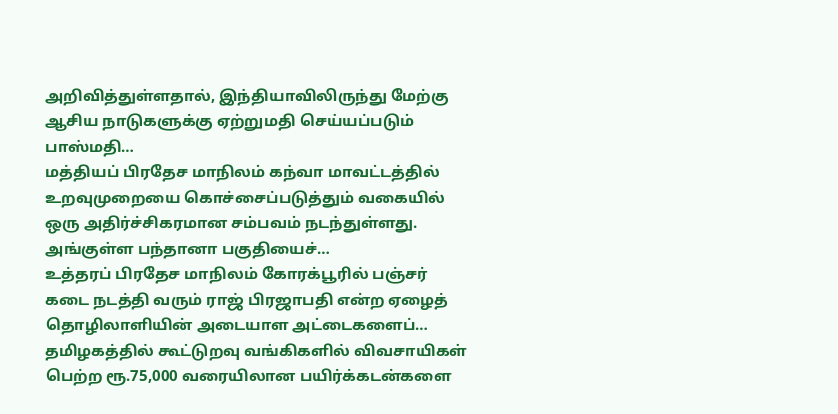அறிவித்துள்ளதால், இந்தியாவிலிருந்து மேற்கு ஆசிய நாடுகளுக்கு ஏற்றுமதி செய்யப்படும் பாஸ்மதி…
மத்தியப் பிரதேச மாநிலம் கந்வா மாவட்டத்தில் உறவுமுறையை கொச்சைப்படுத்தும் வகையில் ஒரு அதிர்ச்சிகரமான சம்பவம் நடந்துள்ளது. அங்குள்ள பந்தானா பகுதியைச்…
உத்தரப் பிரதேச மாநிலம் கோரக்பூரில் பஞ்சர் கடை நடத்தி வரும் ராஜ் பிரஜாபதி என்ற ஏழைத் தொழிலாளியின் அடையாள அட்டைகளைப்…
தமிழகத்தில் கூட்டுறவு வங்கிகளில் விவசாயிகள் பெற்ற ரூ.75,000 வரையிலான பயிர்க்கடன்களை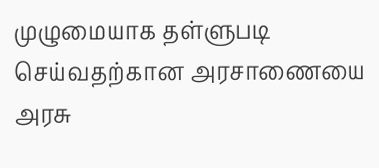முழுமையாக தள்ளுபடி செய்வதற்கான அரசாணையை அரசு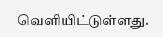வெளியிட்டுள்ளது.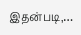இதன்படி,…